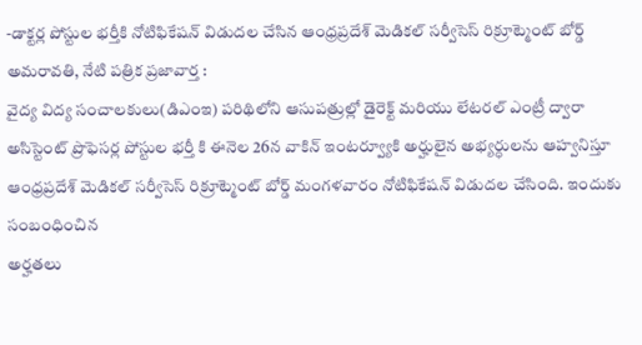-డాక్టర్ల పోస్టుల భర్తీకి నోటిఫికేషన్ విడుదల చేసిన ఆంధ్రప్రదేశ్ మెడికల్ సర్వీసెస్ రిక్రూట్మెంట్ బోర్డ్
అమరావతి, నేటి పత్రిక ప్రజావార్త :
వైద్య విద్య సంచాలకులు(డిఎంఇ) పరిథిలోని ఆసుపత్రుల్లో డైరెక్ట్ మరియు లేటరల్ ఎంట్రీ ద్వారా అసిస్టెంట్ ప్రొఫెసర్ల పోస్టుల భర్తీ కి ఈనెల 26న వాకిన్ ఇంటర్వ్యూకి అర్హులైన అభ్యర్ధులను ఆహ్వనిస్తూ ఆంధ్రప్రదేశ్ మెడికల్ సర్వీసెస్ రిక్రూట్మెంట్ బోర్డ్ మంగళవారం నోటిఫికేషన్ విడుదల చేసింది. ఇందుకు సంబంధించిన
అర్హతలు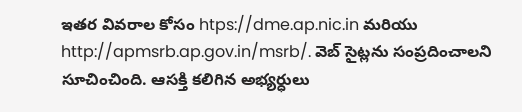ఇతర వివరాల కోసం htps://dme.ap.nic.in మరియు http://apmsrb.ap.gov.in/msrb/. వెబ్ సైట్లను సంప్రదించాలని సూచించింది. ఆసక్తి కలిగిన అభ్యర్ధులు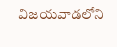విజయవాడలోని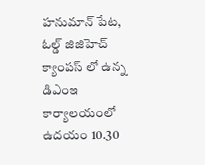హనుమాన్ పేట, ఓల్డ్ జిజిహెచ్ క్యాంపస్ లో ఉన్న డిఎంఇ కార్యాలయంలో ఉదయం 10.30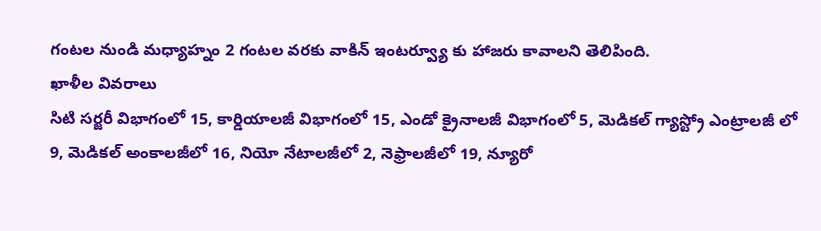గంటల నుండి మధ్యాహ్నం 2 గంటల వరకు వాకిన్ ఇంటర్వ్యూ కు హాజరు కావాలని తెలిపింది.
ఖాళీల వివరాలు
సిటి సర్జరీ విభాగంలో 15, కార్డియాలజీ విభాగంలో 15, ఎండో క్రైనాలజీ విభాగంలో 5, మెడికల్ గ్యాస్ట్రో ఎంట్రాలజీ లో 9, మెడికల్ అంకాలజీలో 16, నియో నేటాలజీలో 2, నెఫ్రాలజీలో 19, న్యూరో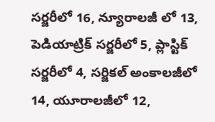సర్జరీలో 16, న్యూరాలజీ లో 13, పెడియాట్రిక్ సర్జరీలో 5, ప్లాస్టిక్ సర్జరీలో 4, సర్జికల్ అంకాలజీలో 14, యూరాలజీలో 12,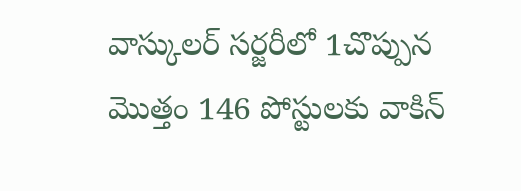వాస్కులర్ సర్జరీలో 1చొప్పున మొత్తం 146 పోస్టులకు వాకిన్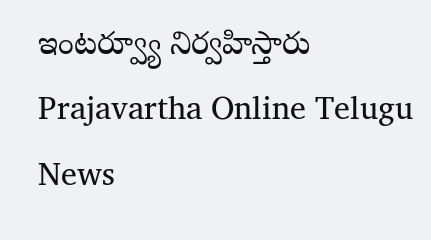ఇంటర్వ్యూ నిర్వహిస్తారు
Prajavartha Online Telugu News